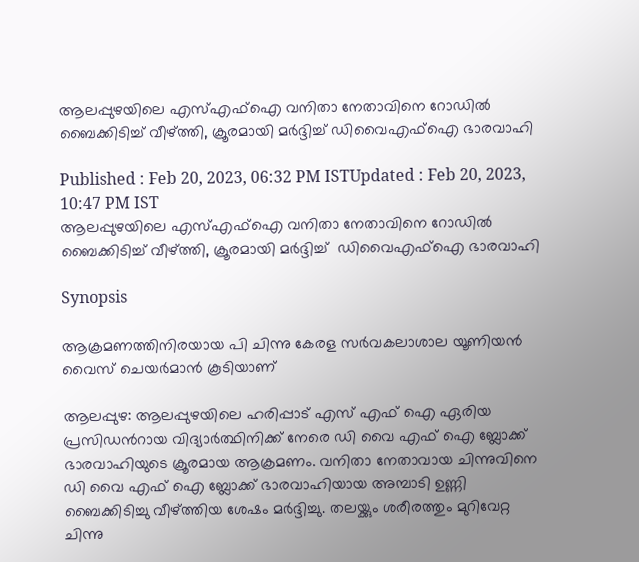ആലപ്പുഴയിലെ എസ്എഫ്ഐ വനിതാ നേതാവിനെ റോഡിൽ ബൈക്കിടിച്ച് വീഴ്ത്തി, ക്രൂരമായി മർദ്ദിച്ച് ഡിവൈഎഫ്ഐ ഭാരവാഹി

Published : Feb 20, 2023, 06:32 PM ISTUpdated : Feb 20, 2023, 10:47 PM IST
ആലപ്പുഴയിലെ എസ്എഫ്ഐ വനിതാ നേതാവിനെ റോഡിൽ ബൈക്കിടിച്ച് വീഴ്ത്തി, ക്രൂരമായി മർദ്ദിച്ച്  ഡിവൈഎഫ്ഐ ഭാരവാഹി

Synopsis

ആക്രമണത്തിനിരയായ പി ചിന്നു കേരള സർവകലാശാല യൂണിയൻ വൈസ് ചെയർമാൻ കൂടിയാണ്

ആലപ്പുഴ: ആലപ്പുഴയിലെ ഹരിപ്പാട് എസ് എഫ് ഐ ഏരിയ പ്രസിഡന്‍റായ വിദ്യാർത്ഥിനിക്ക് നേരെ ഡി വൈ എഫ് ഐ ബ്ലോക്ക് ഭാരവാഹിയുടെ ക്രൂരമായ ആക്രമണം. വനിതാ നേതാവായ ചിന്നുവിനെ ഡി വൈ എഫ് ഐ ബ്ലോക്ക് ഭാരവാഹിയായ അമ്പാടി ഉണ്ണി ബൈക്കിടിച്ചു വീഴ്ത്തിയ ശേഷം മർദ്ദിച്ചു. തലയ്ക്കും ശരീരത്തും മുറിവേറ്റ ചിന്നു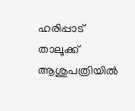ഹരിപ്പാട് താലൂക്ക് ആശുപത്രിയിൽ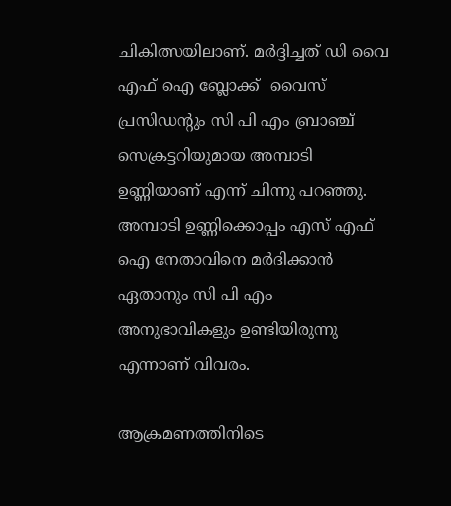ചികിത്സയിലാണ്. മർദ്ദിച്ചത് ഡി വൈ എഫ് ഐ ബ്ലോക്ക്  വൈസ് പ്രസിഡന്‍റും സി പി എം ബ്രാഞ്ച് സെക്രട്ടറിയുമായ അമ്പാടി ഉണ്ണിയാണ് എന്ന് ചിന്നു പറഞ്ഞു. അമ്പാടി ഉണ്ണിക്കൊപ്പം എസ് എഫ് ഐ നേതാവിനെ മർദിക്കാൻ ഏതാനും സി പി എം അനുഭാവികളും ഉണ്ടിയിരുന്നു എന്നാണ് വിവരം.

ആക്രമണത്തിനിടെ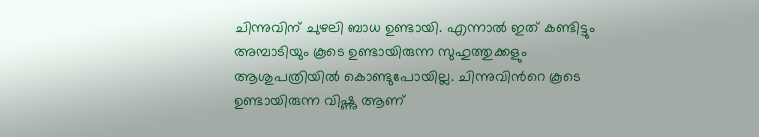ചിന്നുവിന് ചുഴലി ബാധ ഉണ്ടായി. എന്നാൽ ഇത് കണ്ടിട്ടും  അമ്പാടിയും കൂടെ ഉണ്ടായിരുന്ന സുഹുത്തുക്കളും ആശുപത്രിയിൽ കൊണ്ടുപോയില്ല. ചിന്നുവിന്‍റെ കൂടെ ഉണ്ടായിരുന്ന വിഷ്ണു ആണ്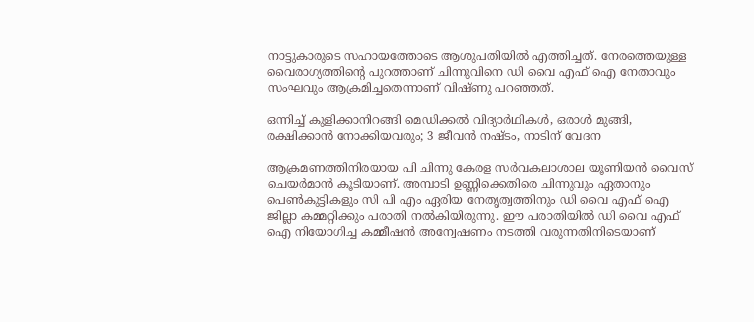നാട്ടുകാരുടെ സഹായത്തോടെ ആശുപതിയിൽ എത്തിച്ചത്. നേരത്തെയുള്ള വൈരാഗ്യത്തിന്‍റെ പുറത്താണ് ചിന്നുവിനെ ഡി വൈ എഫ് ഐ നേതാവും സംഘവും ആക്രമിച്ചതെന്നാണ് വിഷ്ണു പറഞ്ഞത്.

ഒന്നിച്ച് കുളിക്കാനിറങ്ങി മെഡിക്കൽ വിദ്യാർഥികൾ, ഒരാൾ മുങ്ങി, രക്ഷിക്കാൻ നോക്കിയവരും; 3 ജീവൻ നഷ്ടം, നാടിന് വേദന

ആക്രമണത്തിനിരയായ പി ചിന്നു കേരള സർവകലാശാല യൂണിയൻ വൈസ് ചെയർമാൻ കൂടിയാണ്. അമ്പാടി ഉണ്ണിക്കെതിരെ ചിന്നുവും ഏതാനും പെൺകുട്ടികളും സി പി എം ഏരിയ നേതൃത്വത്തിനും ഡി വൈ എഫ് ഐ ജില്ലാ കമ്മറ്റിക്കും പരാതി നൽകിയിരുന്നു. ഈ പരാതിയിൽ ഡി വൈ എഫ് ഐ നിയോഗിച്ച കമ്മീഷൻ അന്വേഷണം നടത്തി വരുന്നതിനിടെയാണ്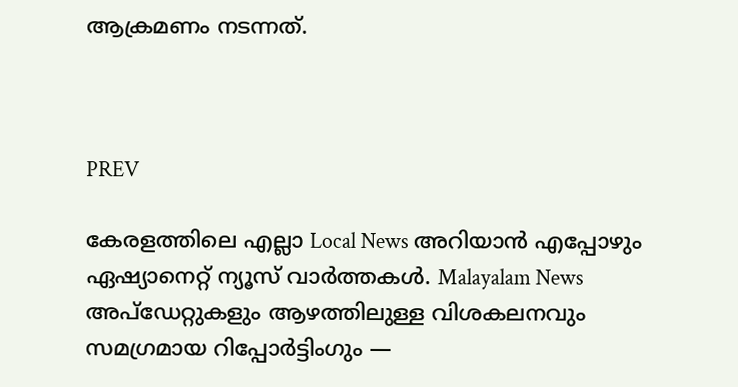ആക്രമണം നടന്നത്.



PREV

കേരളത്തിലെ എല്ലാ Local News അറിയാൻ എപ്പോഴും ഏഷ്യാനെറ്റ് ന്യൂസ് വാർത്തകൾ. Malayalam News  അപ്‌ഡേറ്റുകളും ആഴത്തിലുള്ള വിശകലനവും സമഗ്രമായ റിപ്പോർട്ടിംഗും —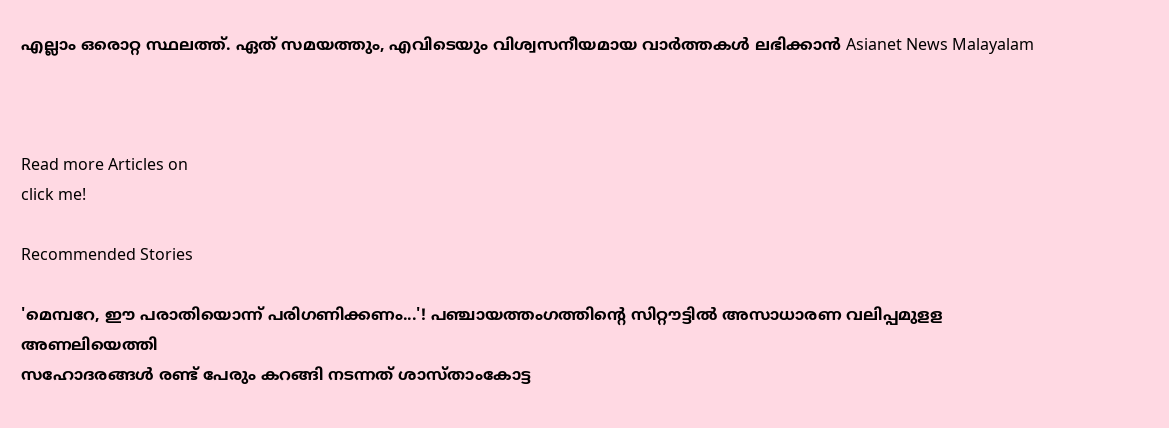എല്ലാം ഒരൊറ്റ സ്ഥലത്ത്. ഏത് സമയത്തും, എവിടെയും വിശ്വസനീയമായ വാർത്തകൾ ലഭിക്കാൻ Asianet News Malayalam



Read more Articles on
click me!

Recommended Stories

'മെമ്പറേ, ഈ പരാതിയൊന്ന് പരിഗണിക്കണം...'! പഞ്ചായത്തംഗത്തിന്റെ സിറ്റൗട്ടിൽ അസാധാരണ വലിപ്പമുളള അണലിയെത്തി
സഹോദരങ്ങൾ രണ്ട് പേരും കറങ്ങി നടന്നത് ശാസ്താംകോട്ട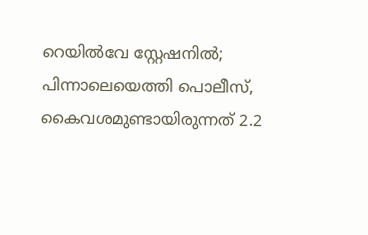റെയിൽവേ സ്റ്റേഷനിൽ; പിന്നാലെയെത്തി പൊലീസ്, കൈവശമുണ്ടായിരുന്നത് 2.2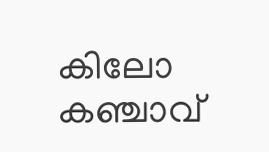കിലോ കഞ്ചാവ്